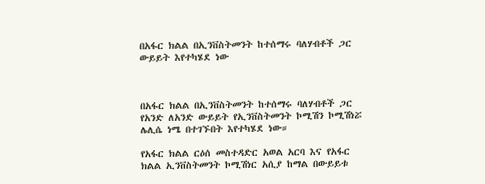በአፋር ክልል በኢንቨስትመንት ከተሰማሩ ባለሃብቶች ጋር ውይይት እየተካሄደ ነው



በአፋር ክልል በኢንቨስትመንት ከተሰማሩ ባለሃብቶች ጋር የአንድ ለአንድ ውይይት የኢንቨስትመንት ኮሚሽን ኮሚሽነሯ ሌሊሴ ነሜ በተገኙበት እየተካሄደ ነው።

የአፋር ክልል ርዕሰ መስተዳድር አወል አርባ እና የአፋር ክልል ኢንቨስትመንት ኮሚሽነር አሲያ ከማል በውይይቱ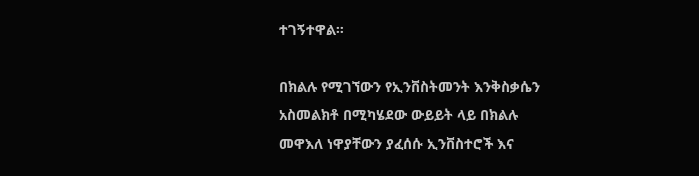ተገኝተዋል።

በክልሉ የሚገኘውን የኢንቨስትመንት እንቅስቃሴን አስመልክቶ በሚካሄደው ውይይት ላይ በክልሉ መዋእለ ነዋያቸውን ያፈሰሱ ኢንቨስተሮች እና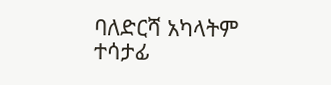ባለድርሻ አካላትም ተሳታፊ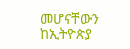መሆናቸውን ከኢትዮጵያ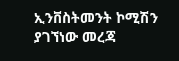ኢንቨስትመንት ኮሚሽን ያገኘነው መረጃ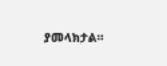ያመላክታል።